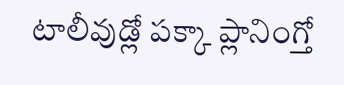టాలీవుడ్లో పక్కా ప్లానింగ్తో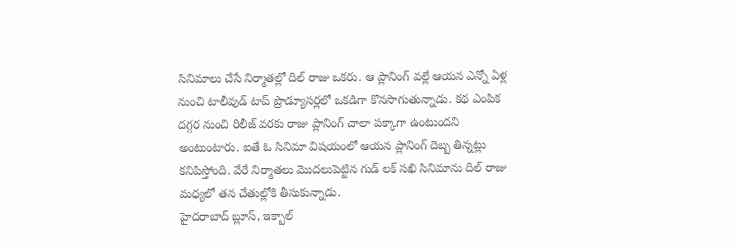సినిమాలు చేసే నిర్మాతల్లో దిల్ రాజు ఒకరు. ఆ ప్లానింగ్ వల్లే ఆయన ఎన్నో ఏళ్ల నుంచి టాలీవుడ్ టాప్ ప్రొడ్యూసర్లలో ఒకడిగా కొనసాగుతున్నాడు. కథ ఎంపిక దగ్గర నుంచి రిలీజ్ వరకు రాజు ప్లానింగ్ చాలా పక్కాగా ఉంటుందని అంటుంటారు. ఐతే ఓ సినిమా విషయంలో ఆయన ప్లానింగ్ దెబ్బ తిన్నట్లు కనిపిస్తోంది. వేరే నిర్మాతలు మొదలుపెట్టిన గుడ్ లక్ సఖి సినిమాను దిల్ రాజు మధ్యలో తన చేతుల్లోకి తీసుకున్నాడు.
హైదరాబాద్ బ్లూస్, ఇక్బాల్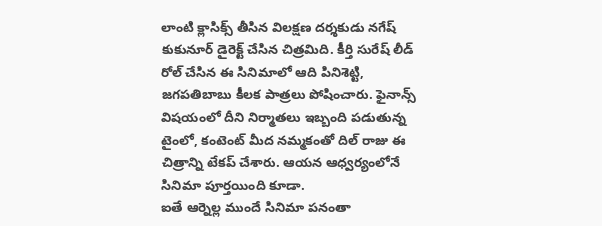లాంటి క్లాసిక్స్ తీసిన విలక్షణ దర్శకుడు నగేష్ కుకునూర్ డైరెక్ట్ చేసిన చిత్రమిది. కీర్తి సురేష్ లీడ్ రోల్ చేసిన ఈ సినిమాలో ఆది పినిశెట్టి, జగపతిబాబు కీలక పాత్రలు పోషించారు. ఫైనాన్స్ విషయంలో దీని నిర్మాతలు ఇబ్బంది పడుతున్న టైంలో, కంటెంట్ మీద నమ్మకంతో దిల్ రాజు ఈ చిత్రాన్ని టేకప్ చేశారు. ఆయన ఆధ్వర్యంలోనే సినిమా పూర్తయింది కూడా.
ఐతే ఆర్నెల్ల ముందే సినిమా పనంతా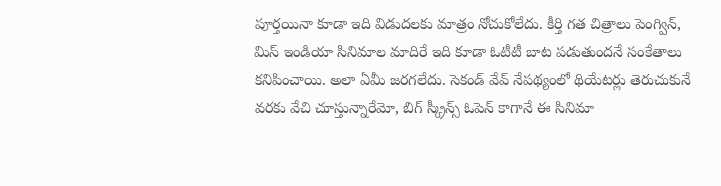పూర్తయినా కూడా ఇది విడుదలకు మాత్రం నోచుకోలేదు. కీర్తి గత చిత్రాలు పెంగ్విన్, మిస్ ఇండియా సినిమాల మాదిరే ఇది కూడా ఓటీటీ బాట పడుతుందనే సంకేతాలు కనిపించాయి. అలా ఏమీ జరగలేదు. సెకండ్ వేవ్ నేపథ్యంలో థియేటర్లు తెరుచుకునే వరకు వేచి చూస్తున్నారేమో, బిగ్ స్క్రీన్స్ ఓపెన్ కాగానే ఈ సినిమా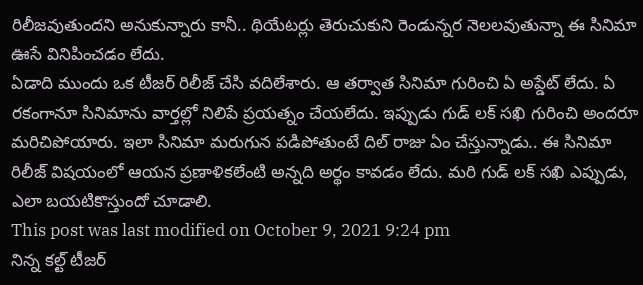రిలీజవుతుందని అనుకున్నారు కానీ.. థియేటర్లు తెరుచుకుని రెండున్నర నెలలవుతున్నా ఈ సినిమా ఊసే వినిపించడం లేదు.
ఏడాది ముందు ఒక టీజర్ రిలీజ్ చేసి వదిలేశారు. ఆ తర్వాత సినిమా గురించి ఏ అప్డేట్ లేదు. ఏ రకంగానూ సినిమాను వార్తల్లో నిలిపే ప్రయత్నం చేయలేదు. ఇప్పుడు గుడ్ లక్ సఖి గురించి అందరూ మరిచిపోయారు. ఇలా సినిమా మరుగున పడిపోతుంటే దిల్ రాజు ఏం చేస్తున్నాడు.. ఈ సినిమా రిలీజ్ విషయంలో ఆయన ప్రణాళికలేంటి అన్నది అర్థం కావడం లేదు. మరి గుడ్ లక్ సఖి ఎప్పుడు, ఎలా బయటికొస్తుందో చూడాలి.
This post was last modified on October 9, 2021 9:24 pm
నిన్న కల్ట్ టీజర్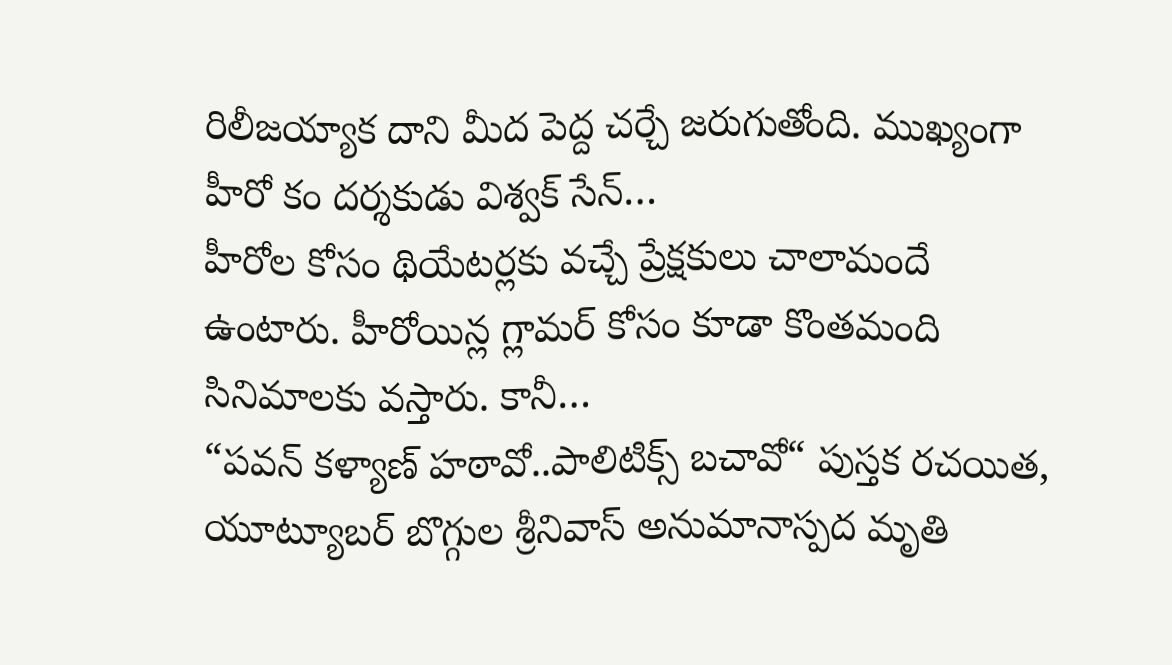రిలీజయ్యాక దాని మీద పెద్ద చర్చే జరుగుతోంది. ముఖ్యంగా హీరో కం దర్శకుడు విశ్వక్ సేన్…
హీరోల కోసం థియేటర్లకు వచ్చే ప్రేక్షకులు చాలామందే ఉంటారు. హీరోయిన్ల గ్లామర్ కోసం కూడా కొంతమంది సినిమాలకు వస్తారు. కానీ…
“పవన్ కళ్యాణ్ హఠావో..పాలిటిక్స్ బచావో“ పుస్తక రచయిత, యూట్యూబర్ బొగ్గుల శ్రీనివాస్ అనుమానాస్పద మృతి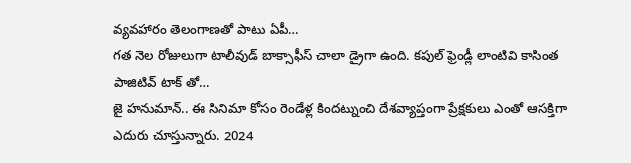వ్యవహారం తెలంగాణతో పాటు ఏపీ…
గత నెల రోజులుగా టాలీవుడ్ బాక్సాఫీస్ చాలా డ్రైగా ఉంది. కపుల్ ఫ్రెండ్లీ లాంటివి కాసింత పాజిటివ్ టాక్ తో…
జై హనుమాన్.. ఈ సినిమా కోసం రెండేళ్ల కిందట్నుంచి దేశవ్యాప్తంగా ప్రేక్షకులు ఎంతో ఆసక్తిగా ఎదురు చూస్తున్నారు. 2024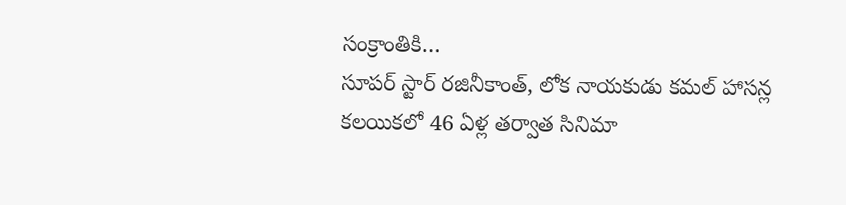సంక్రాంతికి…
సూపర్ స్టార్ రజినీకాంత్, లోక నాయకుడు కమల్ హాసన్ల కలయికలో 46 ఏళ్ల తర్వాత సినిమా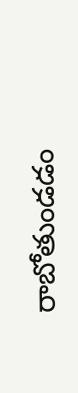రాబోతుండడం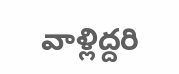వాళ్లిద్దరి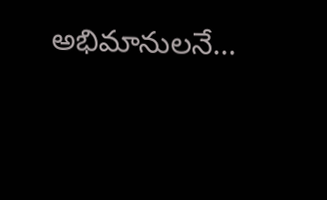అభిమానులనే…